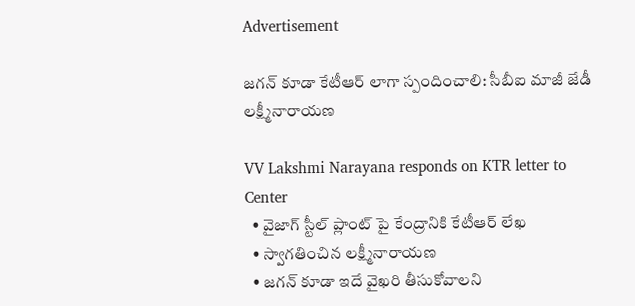Advertisement

జగన్ కూడా కేటీఆర్ లాగా స్పందించాలి: సీబీఐ మాజీ జేడీ లక్ష్మీనారాయణ

VV Lakshmi Narayana responds on KTR letter to Center
  • వైజాగ్ స్టీల్ ప్లాంట్ పై కేంద్రానికి కేటీఆర్ లేఖ
  • స్వాగతించిన లక్ష్మీనారాయణ
  • జగన్ కూడా ఇదే వైఖరి తీసుకోవాలని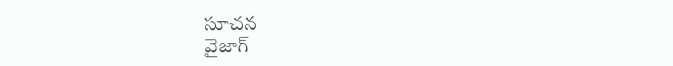సూచన
వైజాగ్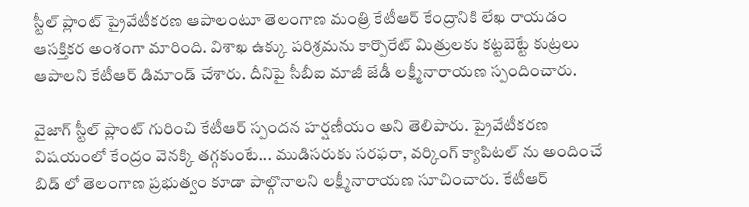స్టీల్ ప్లాంట్ ప్రైవేటీకరణ ఆపాలంటూ తెలంగాణ మంత్రి కేటీఆర్ కేంద్రానికి లేఖ రాయడం ఆసక్తికర అంశంగా మారింది. విశాఖ ఉక్కు పరిశ్రమను కార్పొరేట్ మిత్రులకు కట్టబెట్టే కుట్రలు ఆపాలని కేటీఆర్ డిమాండ్ చేశారు. దీనిపై సీబీఐ మాజీ జేడీ లక్ష్మీనారాయణ స్పందించారు.

వైజాగ్ స్టీల్ ప్లాంట్ గురించి కేటీఆర్ స్పందన హర్షణీయం అని తెలిపారు. ప్రైవేటీకరణ విషయంలో కేంద్రం వెనక్కి తగ్గకుంటే... ముడిసరుకు సరఫరా, వర్కింగ్ క్యాపిటల్ ను అందించే బిడ్ లో తెలంగాణ ప్రభుత్వం కూడా పాల్గొనాలని లక్ష్మీనారాయణ సూచించారు. కేటీఆర్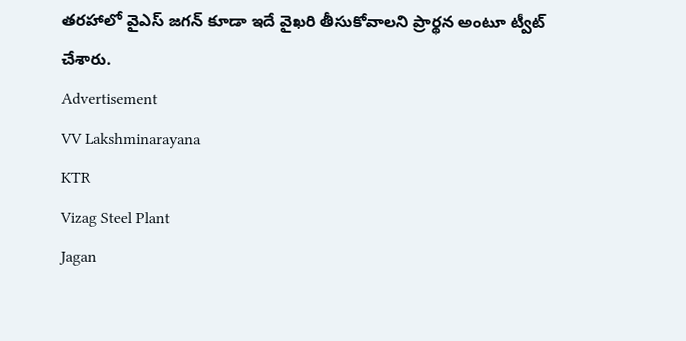తరహాలో వైఎస్ జగన్ కూడా ఇదే వైఖరి తీసుకోవాలని ప్రార్థన అంటూ ట్వీట్ చేశారు.
Advertisement
VV Lakshminarayana
KTR
Vizag Steel Plant
Jagan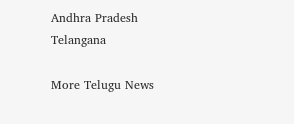Andhra Pradesh
Telangana

More Telugu News